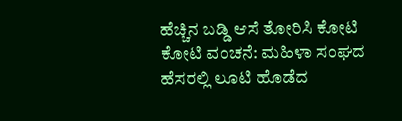ಹೆಚ್ಚಿನ ಬಡ್ಡಿ ಆಸೆ ತೋರಿಸಿ ಕೋಟಿ ಕೋಟಿ ವಂಚನೆ: ಮಹಿಳಾ ಸಂಘದ ಹೆಸರಲ್ಲಿ ಲೂಟಿ ಹೊಡೆದ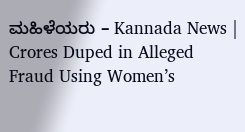ಮಹಿಳೆಯರು – Kannada News | Crores Duped in Alleged Fraud Using Women’s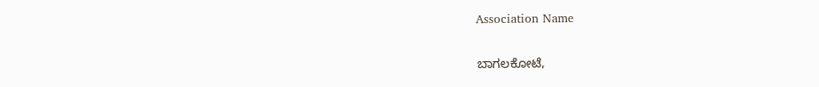Association Name

ಬಾಗಲಕೋಟೆ,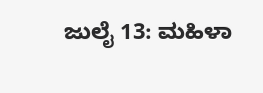ಜುಲೈ 13: ಮಹಿಳಾ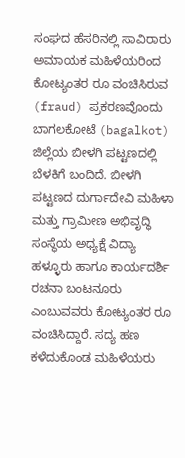ಸಂಘದ ಹೆಸರಿನಲ್ಲಿ ಸಾವಿರಾರು ಅಮಾಯಕ ಮಹಿಳೆಯರಿಂದ ಕೋಟ್ಯಂತರ ರೂ ವಂಚಿಸಿರುವ (fraud) ಪ್ರಕರಣವೊಂದು ಬಾಗಲಕೋಟೆ (bagalkot) ಜಿಲ್ಲೆಯ ಬೀಳಗಿ ಪಟ್ಟಣದಲ್ಲಿ ಬೆಳಕಿಗೆ ಬಂದಿದೆ. ಬೀಳಗಿ ಪಟ್ಟಣದ ದುರ್ಗಾದೇವಿ ಮಹಿಳಾ ಮತ್ತು ಗ್ರಾಮೀಣ ಅಭಿವೃದ್ಧಿ ಸಂಸ್ಥೆಯ ಅಧ್ಯಕ್ಷೆ ವಿದ್ಯಾ ಹಳ್ಳೂರು ಹಾಗೂ ಕಾರ್ಯದರ್ಶಿ ರಚನಾ ಬಂಟನೂರು ಎಂಬುವವರು ಕೋಟ್ಯಂತರ ರೂ ವಂಚಿಸಿದ್ದಾರೆ. ಸದ್ಯ ಹಣ ಕಳೆದುಕೊಂಡ ಮಹಿಳೆಯರು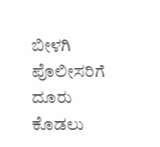ಬೀಳಗಿ ಪೊಲೀಸರಿಗೆ ದೂರು ಕೊಡಲು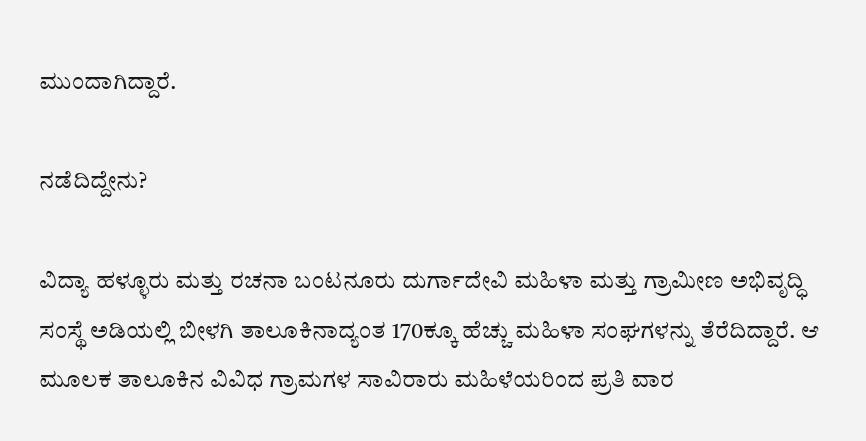ಮುಂದಾಗಿದ್ದಾರೆ.

ನಡೆದಿದ್ದೇನು?

ವಿದ್ಯಾ ಹಳ್ಳೂರು ಮತ್ತು ರಚನಾ ಬಂಟನೂರು ದುರ್ಗಾದೇವಿ ಮಹಿಳಾ ಮತ್ತು ಗ್ರಾಮೀಣ ಅಭಿವೃದ್ಧಿ ಸಂಸ್ಥೆ ಅಡಿಯಲ್ಲಿ ಬೀಳಗಿ ತಾಲೂಕಿನಾದ್ಯಂತ 170ಕ್ಕೂ ಹೆಚ್ಚು ಮಹಿಳಾ ಸಂಘಗಳನ್ನು ತೆರೆದಿದ್ದಾರೆ. ಆ ಮೂಲಕ ತಾಲೂಕಿನ ವಿವಿಧ ಗ್ರಾಮಗಳ ಸಾವಿರಾರು ಮಹಿಳೆಯರಿಂದ ಪ್ರತಿ ವಾರ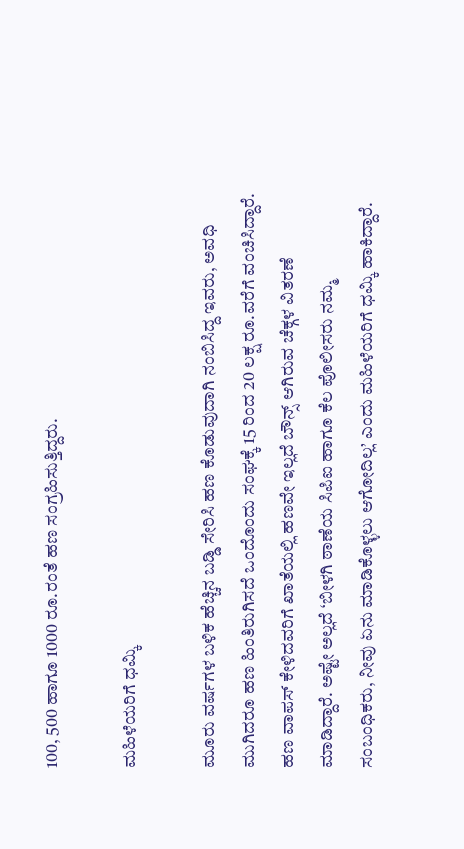100, 500 ಹಾಗೂ 1000 ರೂ.ರಂತೆ ಹಣ ಸಂಗ್ರಹಿಸುತ್ತಿದ್ದರು.

ಮಹಿಳೆಯರಿಗೆ ಧಮ್ಕಿ

ಮೂರು ವರ್ಷಗಳ ಬಳಿಕ ಹೆಚ್ಚಿನ ಬಡ್ಡಿ ಸೇರಿಸಿ ಹಣ ಕೊಡುವುದಾಗಿ ನಂಬಿಸಿದ್ದ ಇವರು, ಅವಧಿ ಮುಗಿದರೂ ಹಣ ಹಿಂತಿರುಗಿಸದೆ ಒಂದೊಂದು ಸಂಘಕ್ಕೆ 15 ರಿಂದ 20 ಲಕ್ಷ ರೂ.ವರೆಗೆ ವಂಚಿಸಿದ್ದಾರೆ. ಹಣ ವಾಪಸ್ ಕೇಳಿದವರಿಗೆ ಖಾತೆಯಲ್ಲಿ ಹಣವೇ ಇಲ್ಲದೆ ಬೌನ್ಸ್ ಆಗಿರುವ ಚೆಕ್ಗಳ ವಿತರಣೆ ಮಾಡಿದ್ದಾರೆ. ಅಷ್ಟೇ ಅಲ್ಲದೆ ‘ಬೀಳಗಿ ಠಾಣೆಯ ಸಿಪಿಐ ಹಾಗೂ ಕೆಲ ಪೊಲೀಸರು ನಮ್ಮ ಸಂಬಂಧಿಕರು, ನೀವು ಏನು ಮಾಡಿಕೊಳ್ಳಲು ಆಗೋದಿಲ್ಲ’ ಎಂದು ಮಹಿಳೆಯರಿಗೆ ಧಮ್ಕಿ ಹಾಕಿದ್ದಾರೆ.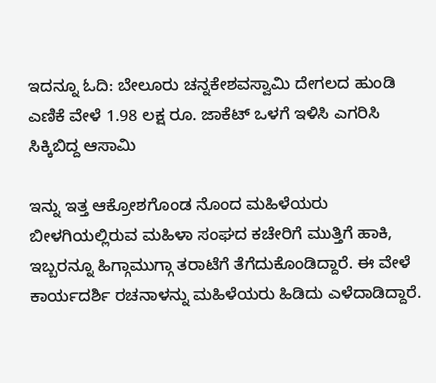ಇದನ್ನೂ ಓದಿ: ಬೇಲೂರು ಚನ್ನಕೇಶವಸ್ವಾಮಿ ದೇಗಲದ ಹುಂಡಿ ಎಣಿಕೆ ವೇಳೆ 1.98 ಲಕ್ಷ ರೂ. ಜಾಕೆಟ್ ಒಳಗೆ ಇಳಿಸಿ ಎಗರಿಸಿ ಸಿಕ್ಕಿಬಿದ್ದ ಆಸಾಮಿ

ಇನ್ನು ಇತ್ತ ಆಕ್ರೋಶಗೊಂಡ ನೊಂದ ಮಹಿಳೆಯರು ಬೀಳಗಿಯಲ್ಲಿರುವ ಮಹಿಳಾ ಸಂಘದ ಕಚೇರಿಗೆ ಮುತ್ತಿಗೆ ಹಾಕಿ, ಇಬ್ಬರನ್ನೂ ಹಿಗ್ಗಾಮುಗ್ಗಾ ತರಾಟೆಗೆ ತೆಗೆದುಕೊಂಡಿದ್ದಾರೆ. ಈ ವೇಳೆ ಕಾರ್ಯದರ್ಶಿ ರಚನಾಳನ್ನು ಮಹಿಳೆಯರು ಹಿಡಿದು ಎಳೆದಾಡಿದ್ದಾರೆ.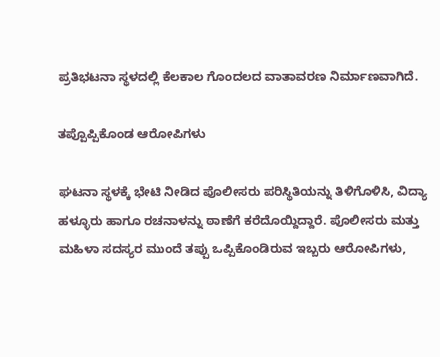ಪ್ರತಿಭಟನಾ ಸ್ಥಳದಲ್ಲಿ ಕೆಲಕಾಲ ಗೊಂದಲದ ವಾತಾವರಣ ನಿರ್ಮಾಣವಾಗಿದೆ.

ತಪ್ಪೊಪ್ಪಿಕೊಂಡ ಆರೋಪಿಗಳು

ಘಟನಾ ಸ್ಥಳಕ್ಕೆ ಭೇಟಿ ನೀಡಿದ ಪೊಲೀಸರು ಪರಿಸ್ಥಿತಿಯನ್ನು ತಿಳಿಗೊಳಿಸಿ, ವಿದ್ಯಾ ಹಳ್ಳೂರು ಹಾಗೂ ರಚನಾಳನ್ನು ಠಾಣೆಗೆ ಕರೆದೊಯ್ದಿದ್ದಾರೆ. ಪೊಲೀಸರು ಮತ್ತು ಮಹಿಳಾ ಸದಸ್ಯರ ಮುಂದೆ ತಪ್ಪು ಒಪ್ಪಿಕೊಂಡಿರುವ ಇಬ್ಬರು ಆರೋಪಿಗಳು,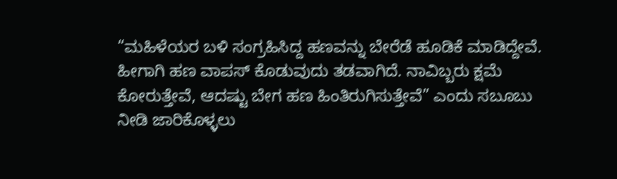“ಮಹಿಳೆಯರ ಬಳಿ ಸಂಗ್ರಹಿಸಿದ್ದ ಹಣವನ್ನು ಬೇರೆಡೆ ಹೂಡಿಕೆ ಮಾಡಿದ್ದೇವೆ. ಹೀಗಾಗಿ ಹಣ ವಾಪಸ್ ಕೊಡುವುದು ತಡವಾಗಿದೆ. ನಾವಿಬ್ಬರು ಕ್ಷಮೆ ಕೋರುತ್ತೇವೆ, ಆದಷ್ಟು ಬೇಗ ಹಣ ಹಿಂತಿರುಗಿಸುತ್ತೇವೆ” ಎಂದು ಸಬೂಬು ನೀಡಿ ಜಾರಿಕೊಳ್ಳಲು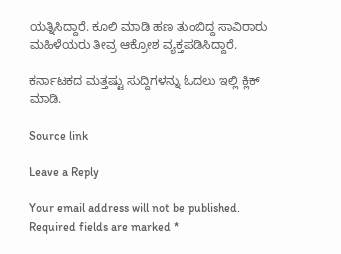ಯತ್ನಿಸಿದ್ದಾರೆ. ಕೂಲಿ ಮಾಡಿ ಹಣ ತುಂಬಿದ್ದ ಸಾವಿರಾರು ಮಹಿಳೆಯರು ತೀವ್ರ ಆಕ್ರೋಶ ವ್ಯಕ್ತಪಡಿಸಿದ್ದಾರೆ.

ಕರ್ನಾಟಕದ ಮತ್ತಷ್ಟು ಸುದ್ದಿಗಳನ್ನು ಓದಲು ಇಲ್ಲಿ ಕ್ಲಿಕ್ ಮಾಡಿ.

Source link

Leave a Reply

Your email address will not be published. Required fields are marked *